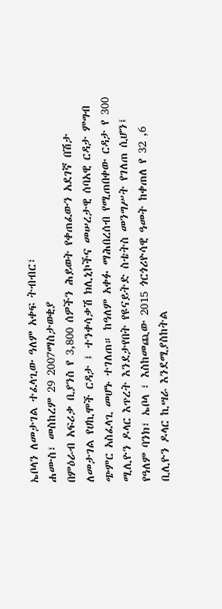ኤቦላን ለመታገል ተፈላጊው ዓለም አቀፍ ትብብር፣
ሐሙስ፣ መስከረም 29 2007ማስታወቂያ
በምዕራብ አፍሪቃ ቢያንስ የ 3,800 ሰዎችን ሕይወት የቀጠፈውን አደገኛ በሽታ ለመታገል የሀኪሞች ርዳታ ፤ ተንቀሳቃሽ ክሊኒኮችና መሠረታዊ ሰባአዊ ርዳታ ምግብ ጭምር አስፈላጊ መሆኑ ተገለጠ። ከዓለም አቀፉ ማሕበረሰብ የሚጠበቀው ርዳታ የ 300 ሚሊዮን ዶላር እጥረት እንደታየበት የዩናይትድ ስቴትስ መንግሥት የገለጠ ሲሆን፤ የዓለም ባንክ፣ ኤቦላ ፣ እስከመጪው 2015 ጎርጎሪዮሳዊ ዓመት ከቀጠለ የ 32 ,6 ቢሊዮን ዶላር ኪሣራ እንደሚያስከትል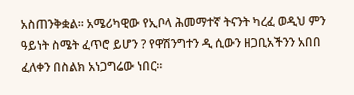አስጠንቅቋል። አሜሪካዊው የኢቦላ ሕመማተኛ ትናንት ካረፈ ወዲህ ምን ዓይነት ስሜት ፈጥሮ ይሆን ? የዋሽንግተን ዲ ሲውን ዘጋቢአችንን አበበ ፈለቀን በስልክ አነጋግሬው ነበር።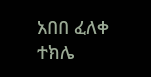አበበ ፈለቀ
ተክሌ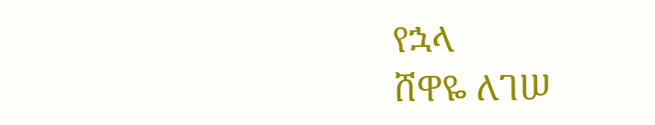የኋላ
ሸዋዬ ለገሠ